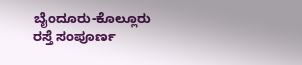ಬೈಂದೂರು-ಕೊಲ್ಲೂರು ರಸ್ತೆ ಸಂಪೂರ್ಣ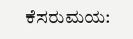ಕೆಸರುಮಯ: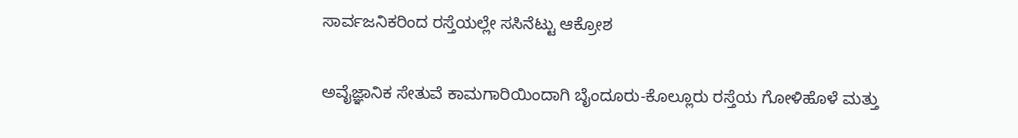ಸಾರ್ವಜನಿಕರಿಂದ ರಸ್ತೆಯಲ್ಲೇ ಸಸಿನೆಟ್ಟು ಆಕ್ರೋಶ

ಅವೈಜ್ಞಾನಿಕ ಸೇತುವೆ ಕಾಮಗಾರಿಯಿಂದಾಗಿ ಬೈಂದೂರು-ಕೊಲ್ಲೂರು ರಸ್ತೆಯ ಗೋಳಿಹೊಳೆ ಮತ್ತು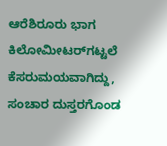ಆರೆಶಿರೂರು ಭಾಗ ಕಿಲೋಮೀಟರ್‌ಗಟ್ಟಲೆ ಕೆಸರುಮಯವಾಗಿದ್ದು, ಸಂಚಾರ ದುಸ್ತರಗೊಂಡ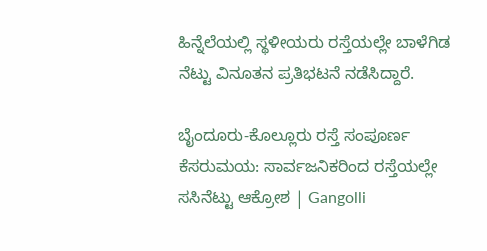ಹಿನ್ನೆಲೆಯಲ್ಲಿ ಸ್ಥಳೀಯರು ರಸ್ತೆಯಲ್ಲೇ ಬಾಳೆಗಿಡ ನೆಟ್ಟು ವಿನೂತನ ಪ್ರತಿಭಟನೆ ನಡೆಸಿದ್ದಾರೆ.

ಬೈಂದೂರು-ಕೊಲ್ಲೂರು ರಸ್ತೆ ಸಂಪೂರ್ಣ ಕೆಸರುಮಯ: ಸಾರ್ವಜನಿಕರಿಂದ ರಸ್ತೆಯಲ್ಲೇ ಸಸಿನೆಟ್ಟು ಆಕ್ರೋಶ | Gangolli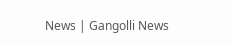News | Gangolli News